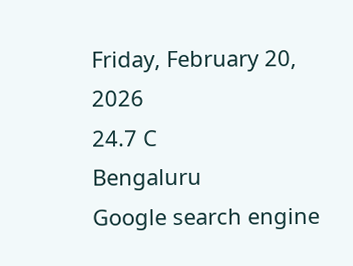Friday, February 20, 2026
24.7 C
Bengaluru
Google search engine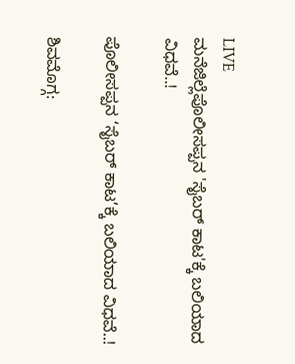LIVE
ಮನೆಜಿಲ್ಲೆಪೊಲೀಸಪ್ಪನ 'ಸೈಬರ್ ಕಾಟ'ಕ್ಕೆ ಬಲಿಯಾದ ವಿಧವೆ..!

ಪೊಲೀಸಪ್ಪನ ‘ಸೈಬರ್ ಕಾಟ’ಕ್ಕೆ ಬಲಿಯಾದ ವಿಧವೆ..!

ಶಿವಮೊಗ್ಗ: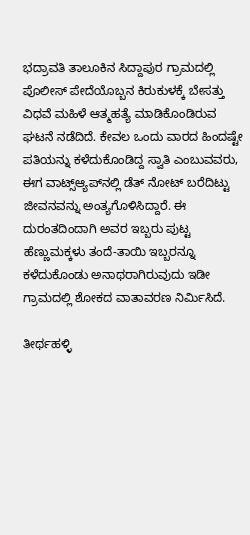ಭದ್ರಾವತಿ ತಾಲೂಕಿನ ಸಿದ್ದಾಪುರ ಗ್ರಾಮದಲ್ಲಿ ಪೊಲೀಸ್ ಪೇದೆಯೊಬ್ಬನ ಕಿರುಕುಳಕ್ಕೆ ಬೇಸತ್ತು ವಿಧವೆ ಮಹಿಳೆ ಆತ್ಮಹತ್ಯೆ ಮಾಡಿಕೊಂಡಿರುವ ಘಟನೆ ನಡೆದಿದೆ. ಕೇವಲ ಒಂದು ವಾರದ ಹಿಂದಷ್ಟೇ ಪತಿಯನ್ನು ಕಳೆದುಕೊಂಡಿದ್ದ ಸ್ವಾತಿ ಎಂಬುವವರು, ಈಗ ವಾಟ್ಸ್‌ಆ್ಯಪ್‌ನಲ್ಲಿ ಡೆತ್ ನೋಟ್ ಬರೆದಿಟ್ಟು ಜೀವನವನ್ನು ಅಂತ್ಯಗೊಳಿಸಿದ್ದಾರೆ. ಈ ದುರಂತದಿಂದಾಗಿ ಅವರ ಇಬ್ಬರು ಪುಟ್ಟ ಹೆಣ್ಣುಮಕ್ಕಳು ತಂದೆ-ತಾಯಿ ಇಬ್ಬರನ್ನೂ ಕಳೆದುಕೊಂಡು ಅನಾಥರಾಗಿರುವುದು ಇಡೀ ಗ್ರಾಮದಲ್ಲಿ ಶೋಕದ ವಾತಾವರಣ ನಿರ್ಮಿಸಿದೆ.

ತೀರ್ಥಹಳ್ಳಿ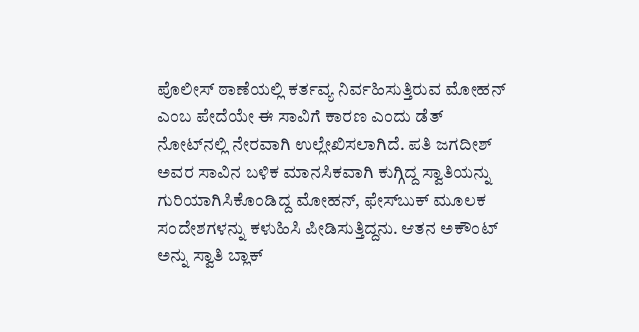ಪೊಲೀಸ್ ಠಾಣೆಯಲ್ಲಿ ಕರ್ತವ್ಯ ನಿರ್ವಹಿಸುತ್ತಿರುವ ಮೋಹನ್ ಎಂಬ ಪೇದೆಯೇ ಈ ಸಾವಿಗೆ ಕಾರಣ ಎಂದು ಡೆತ್ ನೋಟ್‌ನಲ್ಲಿ ನೇರವಾಗಿ ಉಲ್ಲೇಖಿಸಲಾಗಿದೆ. ಪತಿ ಜಗದೀಶ್ ಅವರ ಸಾವಿನ ಬಳಿಕ ಮಾನಸಿಕವಾಗಿ ಕುಗ್ಗಿದ್ದ ಸ್ವಾತಿಯನ್ನು ಗುರಿಯಾಗಿಸಿಕೊಂಡಿದ್ದ ಮೋಹನ್, ಫೇಸ್‌ಬುಕ್ ಮೂಲಕ ಸಂದೇಶಗಳನ್ನು ಕಳುಹಿಸಿ ಪೀಡಿಸುತ್ತಿದ್ದನು. ಆತನ ಅಕೌಂಟ್ ಅನ್ನು ಸ್ವಾತಿ ಬ್ಲಾಕ್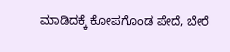ಮಾಡಿದಕ್ಕೆ ಕೋಪಗೊಂಡ ಪೇದೆ, ಬೇರೆ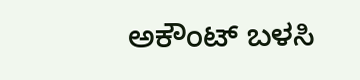ಅಕೌಂಟ್ ಬಳಸಿ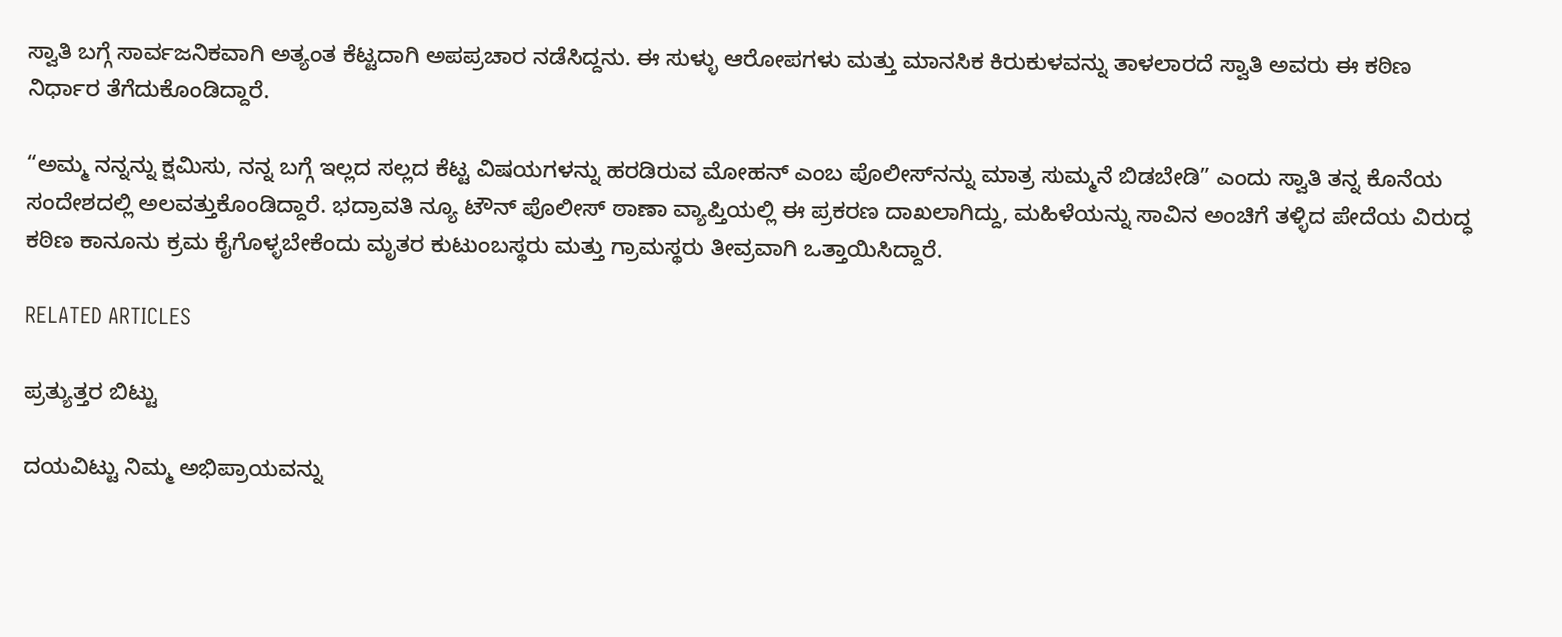ಸ್ವಾತಿ ಬಗ್ಗೆ ಸಾರ್ವಜನಿಕವಾಗಿ ಅತ್ಯಂತ ಕೆಟ್ಟದಾಗಿ ಅಪಪ್ರಚಾರ ನಡೆಸಿದ್ದನು. ಈ ಸುಳ್ಳು ಆರೋಪಗಳು ಮತ್ತು ಮಾನಸಿಕ ಕಿರುಕುಳವನ್ನು ತಾಳಲಾರದೆ ಸ್ವಾತಿ ಅವರು ಈ ಕಠಿಣ ನಿರ್ಧಾರ ತೆಗೆದುಕೊಂಡಿದ್ದಾರೆ.

“ಅಮ್ಮ ನನ್ನನ್ನು ಕ್ಷಮಿಸು, ನನ್ನ ಬಗ್ಗೆ ಇಲ್ಲದ ಸಲ್ಲದ ಕೆಟ್ಟ ವಿಷಯಗಳನ್ನು ಹರಡಿರುವ ಮೋಹನ್ ಎಂಬ ಪೊಲೀಸ್‌ನನ್ನು ಮಾತ್ರ ಸುಮ್ಮನೆ ಬಿಡಬೇಡಿ” ಎಂದು ಸ್ವಾತಿ ತನ್ನ ಕೊನೆಯ ಸಂದೇಶದಲ್ಲಿ ಅಲವತ್ತುಕೊಂಡಿದ್ದಾರೆ. ಭದ್ರಾವತಿ ನ್ಯೂ ಟೌನ್ ಪೊಲೀಸ್ ಠಾಣಾ ವ್ಯಾಪ್ತಿಯಲ್ಲಿ ಈ ಪ್ರಕರಣ ದಾಖಲಾಗಿದ್ದು, ಮಹಿಳೆಯನ್ನು ಸಾವಿನ ಅಂಚಿಗೆ ತಳ್ಳಿದ ಪೇದೆಯ ವಿರುದ್ಧ ಕಠಿಣ ಕಾನೂನು ಕ್ರಮ ಕೈಗೊಳ್ಳಬೇಕೆಂದು ಮೃತರ ಕುಟುಂಬಸ್ಥರು ಮತ್ತು ಗ್ರಾಮಸ್ಥರು ತೀವ್ರವಾಗಿ ಒತ್ತಾಯಿಸಿದ್ದಾರೆ.

RELATED ARTICLES

ಪ್ರತ್ಯುತ್ತರ ಬಿಟ್ಟು

ದಯವಿಟ್ಟು ನಿಮ್ಮ ಅಭಿಪ್ರಾಯವನ್ನು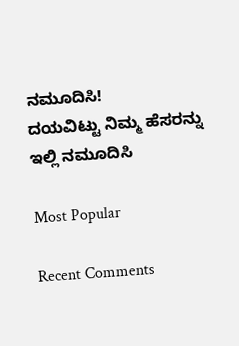ನಮೂದಿಸಿ!
ದಯವಿಟ್ಟು ನಿಮ್ಮ ಹೆಸರನ್ನು ಇಲ್ಲಿ ನಮೂದಿಸಿ

Most Popular

Recent Comments